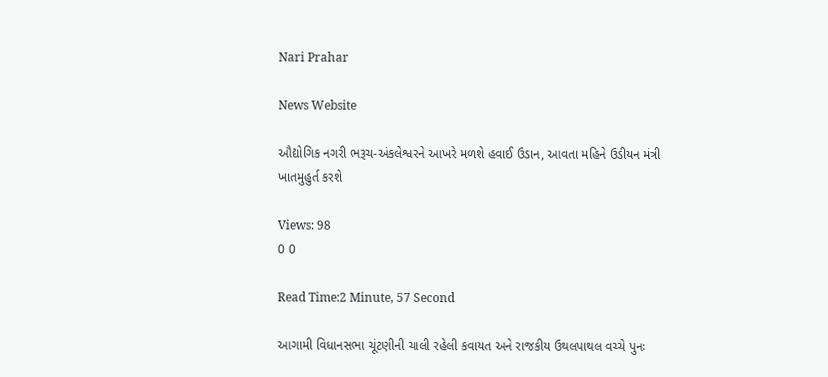Nari Prahar

News Website

ઔદ્યોગિક નગરી ભરૂચ-અંકલેશ્વરને આખરે મળશે હવાઈ ઉડાન, આવતા મહિને ઉડીયન મંત્રી ખાતમુહુર્ત કરશે

Views: 98
0 0

Read Time:2 Minute, 57 Second

આગામી વિધાનસભા ચૂંટણીની ચાલી રહેલી કવાયત અને રાજકીય ઉથલપાથલ વચ્ચે પુનઃ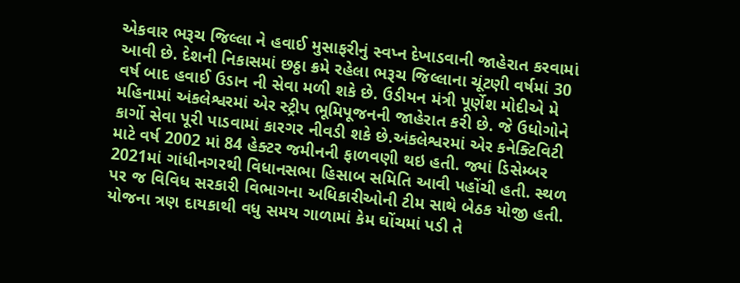એકવાર ભરૂચ જિલ્લા ને હવાઈ મુસાફરીનું સ્વપ્ન દેખાડવાની જાહેરાત કરવામાં આવી છે. દેશની નિકાસમાં છઠ્ઠા ક્રમે રહેલા ભરૂચ જિલ્લાના ચૂંટણી વર્ષમાં 30 વર્ષ બાદ હવાઈ ઉડાન ની સેવા મળી શકે છે. ઉડીયન મંત્રી પૂર્ણેશ મોદીએ મે મહિનામાં અંકલેશ્વરમાં એર સ્ટ્રીપ ભૂમિપૂજનની જાહેરાત કરી છે. જે ઉધોગોને કાર્ગો સેવા પૂરી પાડવામાં કારગર નીવડી શકે છે.અંકલેશ્વરમાં એર કનેક્ટિવિટી માટે વર્ષ 2002 માં 84 હેક્ટર જમીનની ફાળવણી થઇ હતી. જ્યાં ડિસેમ્બર 2021માં ગાંધીનગરથી વિધાનસભા હિસાબ સમિતિ આવી પહોંચી હતી. સ્થળ પર જ વિવિધ સરકારી વિભાગના અધિકારીઓની ટીમ સાથે બેઠક યોજી હતી. યોજના ત્રણ દાયકાથી વધુ સમય ગાળામાં કેમ ઘોંચમાં પડી તે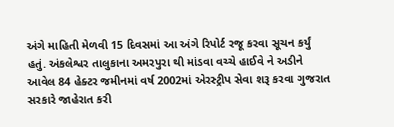અંગે માહિતી મેળવી 15 દિવસમાં આ અંગે રિપોર્ટ રજૂ કરવા સૂચન કર્યું હતું. અંકલેશ્વર તાલુકાના અમરપુરા થી માંડવા વચ્ચે હાઈવે ને અડીને આવેલ 84 હેક્ટર જમીનમાં વર્ષ 2002માં એરસ્ટ્રીપ સેવા શરૂ કરવા ગુજરાત સરકારે જાહેરાત કરી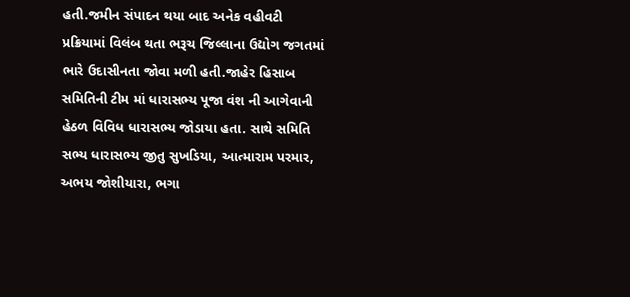હતી.જમીન સંપાદન થયા બાદ અનેક વહીવટી પ્રક્રિયામાં વિલંબ થતા ભરૂચ જિલ્લાના ઉદ્યોગ જગતમાં ભારે ઉદાસીનતા જોવા મળી હતી.જાહેર હિસાબ સમિતિની ટીમ માં ધારાસભ્ય પૂજા વંશ ની આગેવાની હેઠળ વિવિધ ધારાસભ્ય જોડાયા હતા. સાથે સમિતિ સભ્ય ધારાસભ્ય જીતુ સુખડિયા, આત્મારામ પરમાર, અભય જોશીયારા, ભગા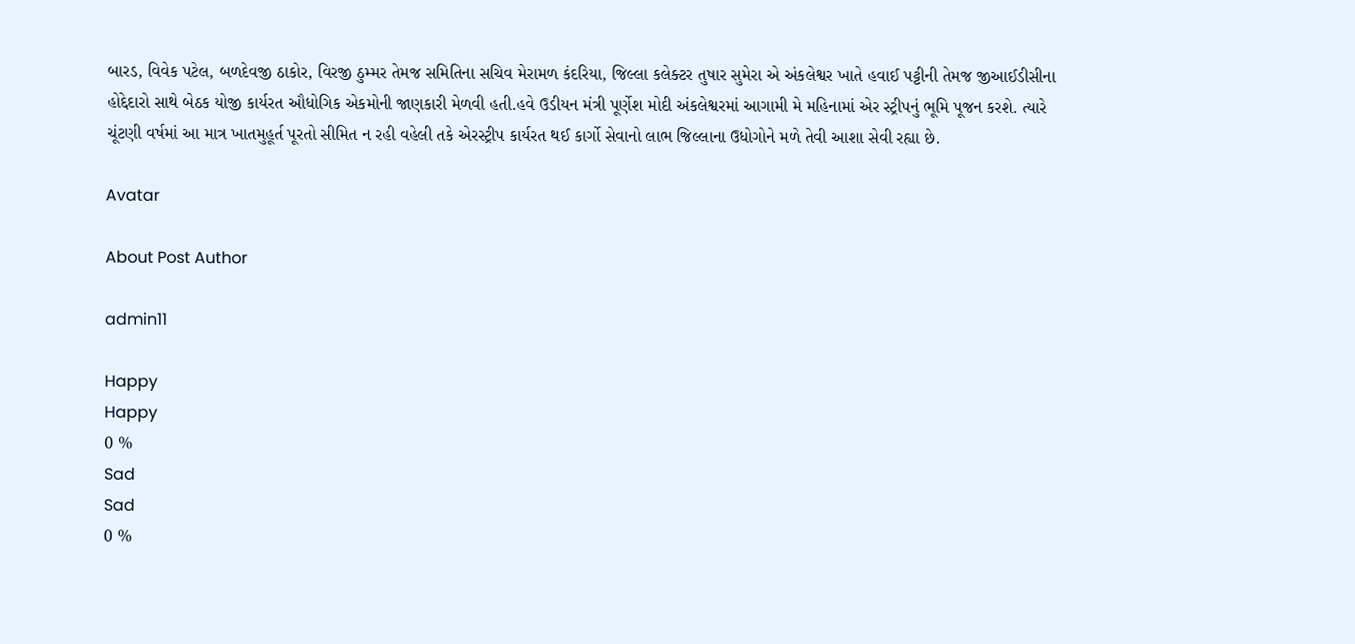બારડ, વિવેક પટેલ, બળદેવજી ઠાકોર, વિરજી ઠુમ્મર તેમજ સમિતિના સચિવ મેરામળ કંદરિયા, જિલ્લા કલેક્ટર તુષાર સુમેરા એ અંકલેશ્વર ખાતે હવાઈ પટ્ટીની તેમજ જીઆઈડીસીના હોદ્દેદારો સાથે બેઠક યોજી કાર્યરત ઔધોગિક એકમોની જાણકારી મેળવી હતી.હવે ઉડીયન મંત્રી પૂર્ણેશ મોદી અંકલેશ્વરમાં આગામી મે મહિનામાં એર સ્ટ્રીપનું ભૂમિ પૂજન કરશે. ત્યારે ચૂંટણી વર્ષમાં આ માત્ર ખાતમુહૂર્ત પૂરતો સીમિત ન રહી વહેલી તકે એરસ્ટ્રીપ કાર્યરત થઈ કાર્ગો સેવાનો લાભ જિલ્લાના ઉધોગોને મળે તેવી આશા સેવી રહ્યા છે.

Avatar

About Post Author

admin11

Happy
Happy
0 %
Sad
Sad
0 %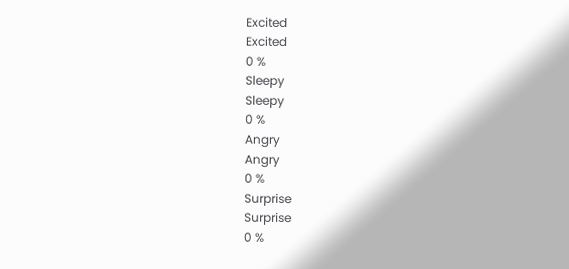Excited
Excited
0 %
Sleepy
Sleepy
0 %
Angry
Angry
0 %
Surprise
Surprise
0 %